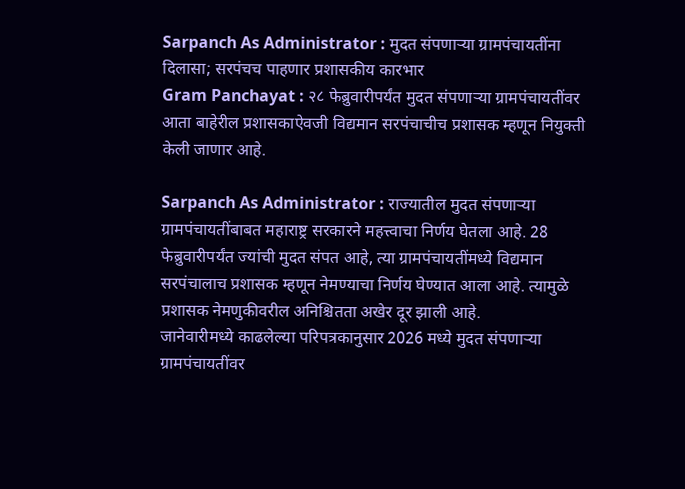Sarpanch As Administrator : मुदत संपणाऱ्या ग्रामपंचायतींना दिलासा; सरपंचच पाहणार प्रशासकीय कारभार
Gram Panchayat : २८ फेब्रुवारीपर्यंत मुदत संपणाऱ्या ग्रामपंचायतींवर आता बाहेरील प्रशासकाऐवजी विद्यमान सरपंचाचीच प्रशासक म्हणून नियुक्ती केली जाणार आहे.

Sarpanch As Administrator : राज्यातील मुदत संपणाऱ्या ग्रामपंचायतींबाबत महाराष्ट्र सरकारने महत्त्वाचा निर्णय घेतला आहे. 28 फेब्रुवारीपर्यंत ज्यांची मुदत संपत आहे, त्या ग्रामपंचायतींमध्ये विद्यमान सरपंचालाच प्रशासक म्हणून नेमण्याचा निर्णय घेण्यात आला आहे. त्यामुळे प्रशासक नेमणुकीवरील अनिश्चितता अखेर दूर झाली आहे.
जानेवारीमध्ये काढलेल्या परिपत्रकानुसार 2026 मध्ये मुदत संपणाऱ्या ग्रामपंचायतींवर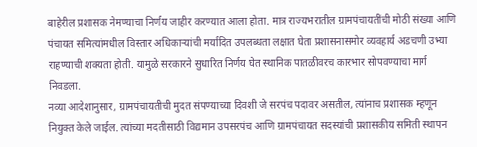बाहेरील प्रशासक नेमण्याचा निर्णय जाहीर करण्यात आला होता. मात्र राज्यभरातील ग्रामपंचायतींची मोठी संख्या आणि पंचायत समित्यांमधील विस्तार अधिकाऱ्यांची मर्यादित उपलब्धता लक्षात घेता प्रशासनासमोर व्यवहार्य अडचणी उभ्या राहण्याची शक्यता होती. यामुळे सरकारने सुधारित निर्णय घेत स्थानिक पातळीवरच कारभार सोपवण्याचा मार्ग निवडला.
नव्या आदेशानुसार, ग्रामपंचायतीची मुदत संपण्याच्या दिवशी जे सरपंच पदावर असतील, त्यांनाच प्रशासक म्हणून नियुक्त केले जाईल. त्यांच्या मदतीसाठी विद्यमान उपसरपंच आणि ग्रामपंचायत सदस्यांची प्रशासकीय समिती स्थापन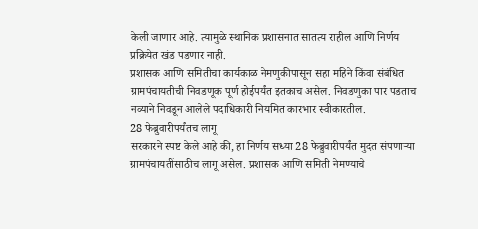केली जाणार आहे. त्यामुळे स्थानिक प्रशासनात सातत्य राहील आणि निर्णय प्रक्रियेत खंड पडणार नाही.
प्रशासक आणि समितीचा कार्यकाळ नेमणुकीपासून सहा महिने किंवा संबंधित ग्रामपंचायतीची निवडणूक पूर्ण होईपर्यंत इतकाच असेल. निवडणुका पार पडताच नव्याने निवडून आलेले पदाधिकारी नियमित कारभार स्वीकारतील.
28 फेब्रुवारीपर्यंतच लागू
सरकारने स्पष्ट केले आहे की, हा निर्णय सध्या 28 फेब्रुवारीपर्यंत मुदत संपणाऱ्या ग्रामपंचायतींसाठीच लागू असेल. प्रशासक आणि समिती नेमण्याचे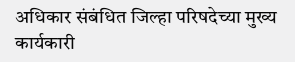अधिकार संबंधित जिल्हा परिषदेच्या मुख्य कार्यकारी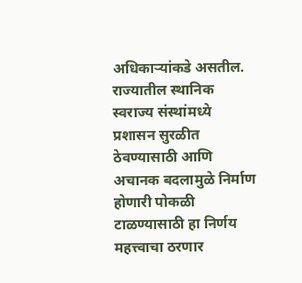अधिकाऱ्यांकडे असतील.
राज्यातील स्थानिक स्वराज्य संस्थांमध्ये प्रशासन सुरळीत ठेवण्यासाठी आणि अचानक बदलामुळे निर्माण होणारी पोकळी टाळण्यासाठी हा निर्णय महत्त्वाचा ठरणार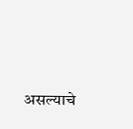असल्याचे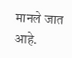मानले जात आहे.